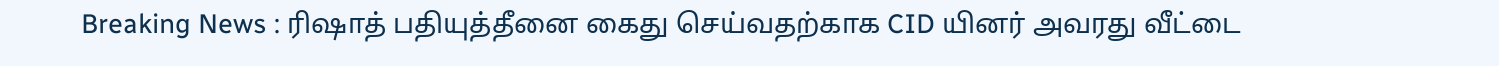Breaking News : ரிஷாத் பதியுத்தீனை கைது செய்வதற்காக CID யினர் அவரது வீட்டை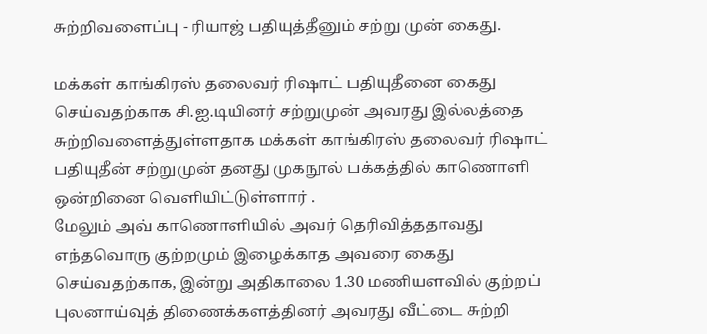சுற்றிவளைப்பு - ரியாஜ் பதியுத்தீனும் சற்று முன் கைது.

மக்கள் காங்கிரஸ் தலைவர் ரிஷாட் பதியுதீனை கைது செய்வதற்காக சி.ஐ.டியினர் சற்றுமுன் அவரது இல்லத்தை சுற்றிவளைத்துள்ளதாக மக்கள் காங்கிரஸ் தலைவர் ரிஷாட் பதியுதீன் சற்றுமுன் தனது முகநூல் பக்கத்தில் காணொளி ஒன்றினை வெளியிட்டுள்ளார் .
மேலும் அவ் காணொளியில் அவர் தெரிவித்ததாவது எந்தவொரு குற்றமும் இழைக்காத அவரை கைது செய்வதற்காக, இன்று அதிகாலை 1.30 மணியளவில் குற்றப் புலனாய்வுத் திணைக்களத்தினர் அவரது வீட்டை சுற்றி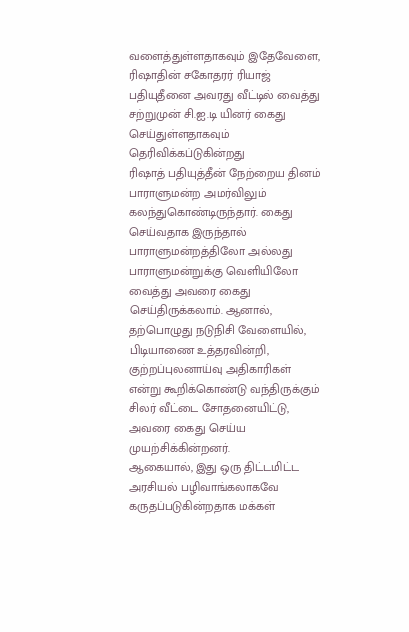வளைத்துள்ளதாகவும் இதேவேளை, ரிஷாதின் சகோதரர் ரியாஜ் பதியுதீனை அவரது வீட்டில் வைத்து சற்றுமுன் சி.ஐ.டி யினர் கைது செய்துள்ளதாகவும் தெரிவிக்கப்டுகின்றது
ரிஷாத் பதியுத்தீன் நேற்றைய தினம் பாராளுமன்ற அமர்விலும் கலந்துகொண்டிருந்தார். கைது செய்வதாக இருந்தால் பாராளுமன்றத்திலோ அல்லது பாராளுமன்றுக்கு வெளியிலோ வைத்து அவரை கைது செய்திருக்கலாம். ஆனால், தற்பொழுது நடுநிசி வேளையில், பிடியாணை உத்தரவின்றி, குற்றப்புலனாய்வு அதிகாரிகள் என்று கூறிக்கொண்டு வந்திருக்கும் சிலர் வீட்டை சோதனையிட்டு, அவரை கைது செய்ய முயற்சிக்கின்றனர்.
ஆகையால், இது ஒரு திட்டமிட்ட அரசியல் பழிவாங்கலாகவே கருதப்படுகின்றதாக மக்கள்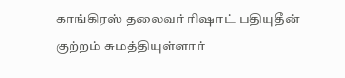காங்கிரஸ் தலைவர் ரிஷாட் பதியுதீன் குற்றம் சுமத்தியுள்ளார்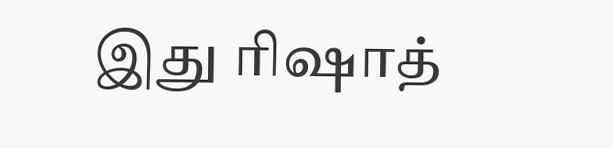இது ரிஷாத்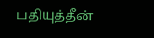பதியுத்தீன்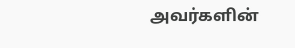அவர்களின்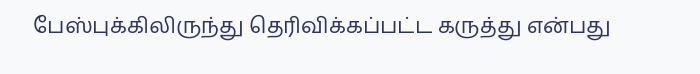பேஸ்புக்கிலிருந்து தெரிவிக்கப்பட்ட கருத்து என்பது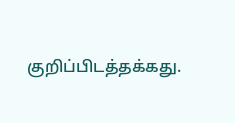குறிப்பிடத்தக்கது.